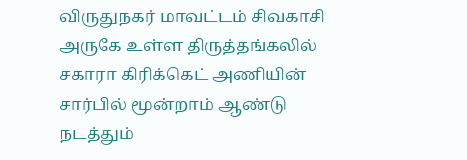விருதுநகர் மாவட்டம் சிவகாசி அருகே உள்ள திருத்தங்கலில் சகாரா கிரிக்கெட் அணியின் சார்பில் மூன்றாம் ஆண்டு நடத்தும்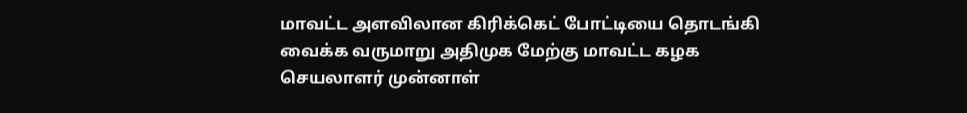மாவட்ட அளவிலான கிரிக்கெட் போட்டியை தொடங்கி வைக்க வருமாறு அதிமுக மேற்கு மாவட்ட கழக செயலாளர் முன்னாள்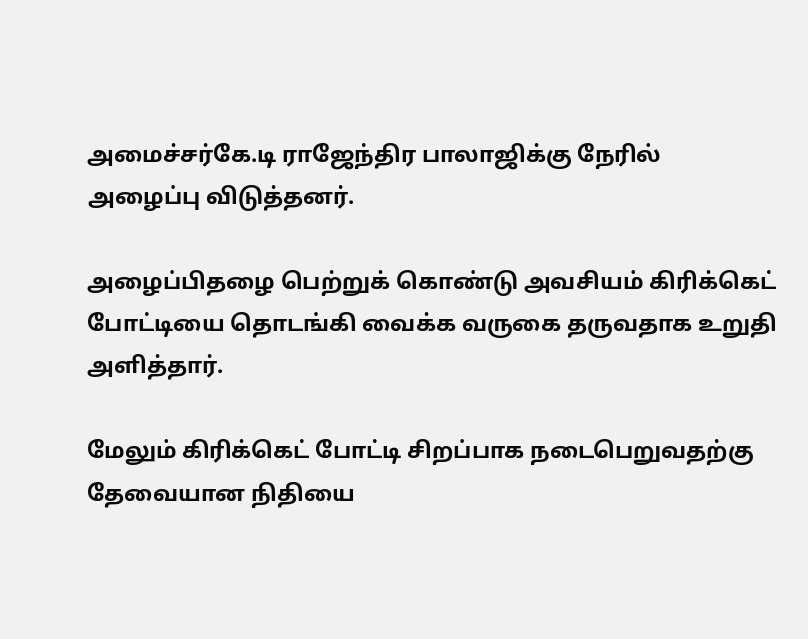அமைச்சர்கே.டி ராஜேந்திர பாலாஜிக்கு நேரில் அழைப்பு விடுத்தனர்.

அழைப்பிதழை பெற்றுக் கொண்டு அவசியம் கிரிக்கெட் போட்டியை தொடங்கி வைக்க வருகை தருவதாக உறுதி அளித்தார்.

மேலும் கிரிக்கெட் போட்டி சிறப்பாக நடைபெறுவதற்கு தேவையான நிதியை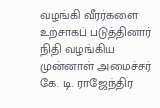வழங்கி வீரர்களை உற்சாகப் படுத்தினார் நிதி வழங்கிய முன்னாள் அமைச்சர் கே. டி. ராஜேந்திர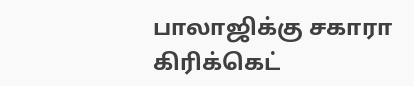பாலாஜிக்கு சகாரா கிரிக்கெட்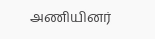அணியினர்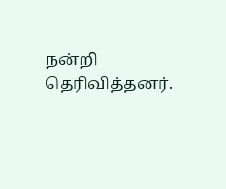நன்றி தெரிவித்தனர்.